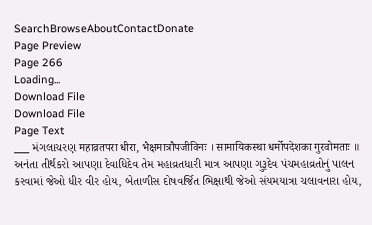SearchBrowseAboutContactDonate
Page Preview
Page 266
Loading...
Download File
Download File
Page Text
___ મંગલાચરણ महाव्रतपरा धीरा, भैक्षमात्रौपजीविनः । सामायिकस्था धर्मोपदेशका गुरवोमताः ॥ અનંતા તીર્થકરો આપણા દેવાધિદેવ તેમ મહાવ્રતધારી માત્ર આપણા ગુરૂદેવ પંચમહાવ્રતોનું પાલન કરવામાં જેઓ ધીર વીર હોય, બેતાળીસ દોષવર્જિત ભિક્ષાથી જેઓ સંયમયાત્રા ચલાવનારા હોય,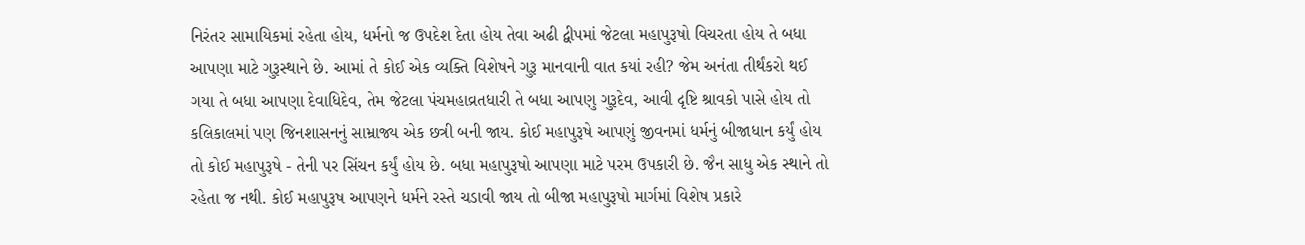નિરંતર સામાયિકમાં રહેતા હોય, ધર્મનો જ ઉપદેશ દેતા હોય તેવા અઢી દ્વીપમાં જેટલા મહાપુરૂષો વિચરતા હોય તે બધા આપણા માટે ગુરૂસ્થાને છે. આમાં તે કોઈ એક વ્યક્તિ વિશેષને ગુરૂ માનવાની વાત કયાં રહી? જેમ અનંતા તીર્થંકરો થઈ ગયા તે બધા આપણા દેવાધિદેવ, તેમ જેટલા પંચમહાવ્રતધારી તે બધા આપણુ ગુરૂદેવ, આવી દૃષ્ટિ શ્રાવકો પાસે હોય તો કલિકાલમાં પણ જિનશાસનનું સામ્રાજ્ય એક છત્રી બની જાય. કોઈ મહાપુરૂષે આપણું જીવનમાં ધર્મનું બીજાધાન કર્યું હોય તો કોઈ મહાપુરૂષે - તેની પર સિંચન કર્યું હોય છે. બધા મહાપુરૂષો આપણા માટે પરમ ઉપકારી છે. જૈન સાધુ એક સ્થાને તો રહેતા જ નથી. કોઈ મહાપુરૂષ આપણને ધર્મને રસ્તે ચડાવી જાય તો બીજા મહાપુરૂષો માર્ગમાં વિશેષ પ્રકારે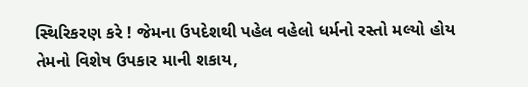સ્થિરિકરણ કરે ! જેમના ઉપદેશથી પહેલ વહેલો ધર્મનો રસ્તો મલ્યો હોય તેમનો વિશેષ ઉપકાર માની શકાય,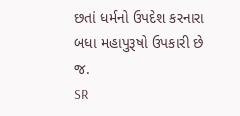છતાં ધર્મનો ઉપદેશ કરનારા બધા મહાપુરૂષો ઉપકારી છે જ.
SR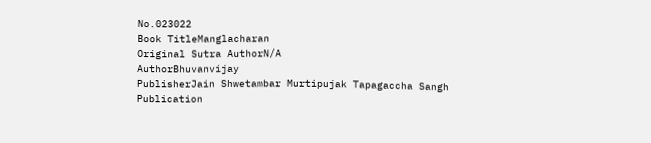No.023022
Book TitleManglacharan
Original Sutra AuthorN/A
AuthorBhuvanvijay
PublisherJain Shwetambar Murtipujak Tapagaccha Sangh
Publication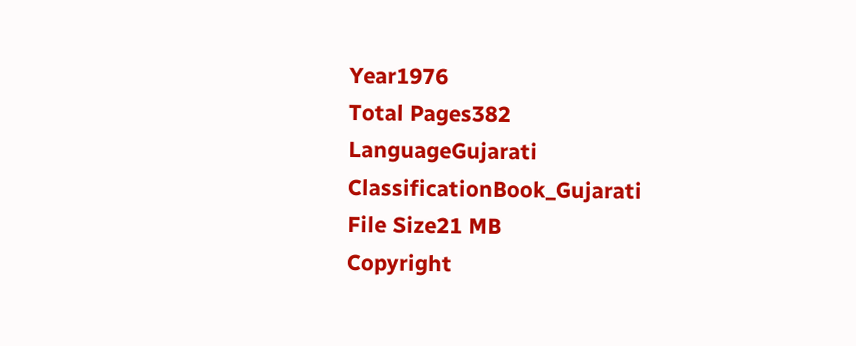Year1976
Total Pages382
LanguageGujarati
ClassificationBook_Gujarati
File Size21 MB
Copyright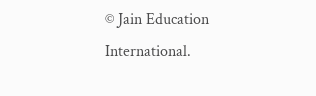© Jain Education International.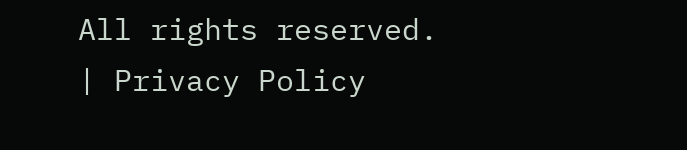All rights reserved. | Privacy Policy